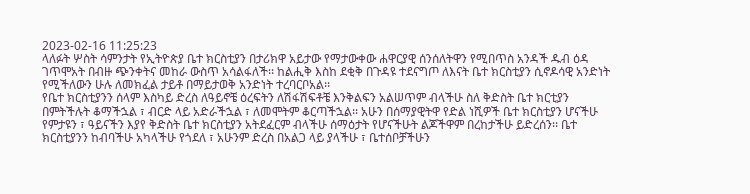2023-02-16 11:25:23
ላለፉት ሦስት ሳምንታት የኢትዮጵያ ቤተ ክርስቲያን በታሪክዋ አይታው የማታውቀው ሐዋርያዊ ሰንሰለትዋን የሚበጥስ አንዳች ዱብ ዕዳ ገጥሞአት በብዙ ጭንቀትና መከራ ውስጥ አሳልፋለች፡፡ ከልሒቅ እስከ ደቂቅ በጉዳዩ ተደናግጦ ለእናት ቤተ ክርስቲያን ሲኖዶሳዊ አንድነት የሚችለውን ሁሉ ለመክፈል ታይቶ በማይታወቅ አንድነት ተረባርቦአል፡፡
የቤተ ክርስቲያንን ሰላም እስካይ ድረስ ለዓይኖቼ ዕረፍትን ለሽፋሽፍቶቼ እንቅልፍን አልሠጥም ብላችሁ ስለ ቅድስት ቤተ ክርቲያን በምትችሉት ቆማችኋል ፣ ብርድ ላይ አድራችኋል ፣ ለመሞትም ቆርጣችኋል፡፡ አሁን በሰማያዊትዋ የድል ነሺዎች ቤተ ክርስቲያን ሆናችሁ የምታዩን ፣ ዓይናችን እያየ ቅድስት ቤተ ክርስቲያን አትደፈርም ብላችሁ ሰማዕታት የሆናችሁት ልጆችዋም በረከታችሁ ይድረሰን፡፡ ቤተ ክርስቲያንን ከብባችሁ አካላችሁ የጎደለ ፣ አሁንም ድረስ በአልጋ ላይ ያላችሁ ፣ ቤተሰቦቻችሁን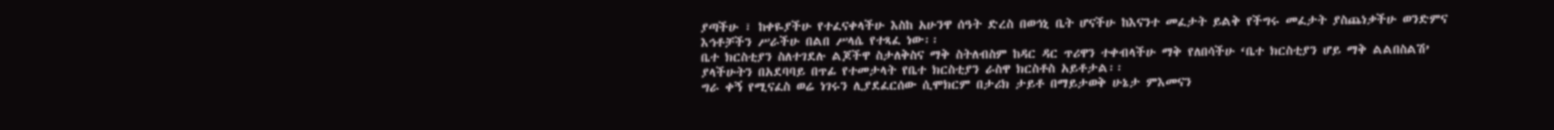ያጣችሁ ፣ ከቀዬያችሁ የተፈናቀላችሁ እስከ አሁንዋ ሰዓት ድረስ በወኅኒ ቤት ሆናችሁ ከእናንተ መፈታት ይልቅ የችግሩ መፈታት ያስጨነቃችሁ ወንድምና እኅቶቻችን ሥራችሁ በልበ ሥላሴ የተጻፈ ነው፡፡
ቤተ ክርስቲያን ስለተገደሉ ልጆችዋ ስታለቅስና ማቅ ስትለብስም ከዳር ዳር ጥሪዋን ተቀብላችሁ ማቅ የለበሳችሁ ‘ቤተ ክርስቲያን ሆይ ማቅ ልልበስልሽ’ ያላችሁትን በአደባባይ በጥፊ የተመታላት የቤተ ክርስቲያን ራስዋ ክርስቶስ አይቶታል፡፡
ግራ ቀኝ የሚናፈስ ወሬ ነገሩን ሊያደፈርሰው ሲሞክርም በታሪክ ታይቶ በማይታወቅ ሁኔታ ምእመናን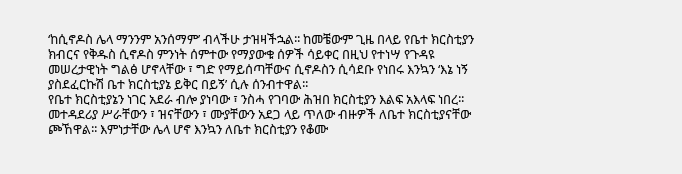‘ከሲኖዶስ ሌላ ማንንም አንሰማም’ ብላችሁ ታዝዛችኋል፡፡ ከመቼውም ጊዜ በላይ የቤተ ክርስቲያን ክብርና የቅዱስ ሲኖዶስ ምንነት ሰምተው የማያውቁ ሰዎች ሳይቀር በዚህ የተነሣ የጉዳዩ መሠረታዊነት ግልፅ ሆኖላቸው ፣ ግድ የማይሰጣቸውና ሲኖዶስን ሲሳደቡ የነበሩ እንኳን ‘እኔ ነኝ ያስደፈርኩሽ ቤተ ክርስቲያኔ ይቅር በይኝ’ ሲሉ ሰንብተዋል፡፡
የቤተ ክርስቲያኔን ነገር አደራ ብሎ ያነባው ፣ ንስሓ የገባው ሕዝበ ክርስቲያን እልፍ አእላፍ ነበረ፡፡ መተዳደሪያ ሥራቸውን ፣ ዝናቸውን ፣ ሙያቸውን አደጋ ላይ ጥለው ብዙዎች ለቤተ ክርስቲያናቸው ጮኸዋል፡፡ እምነታቸው ሌላ ሆኖ እንኳን ለቤተ ክርስቲያን የቆሙ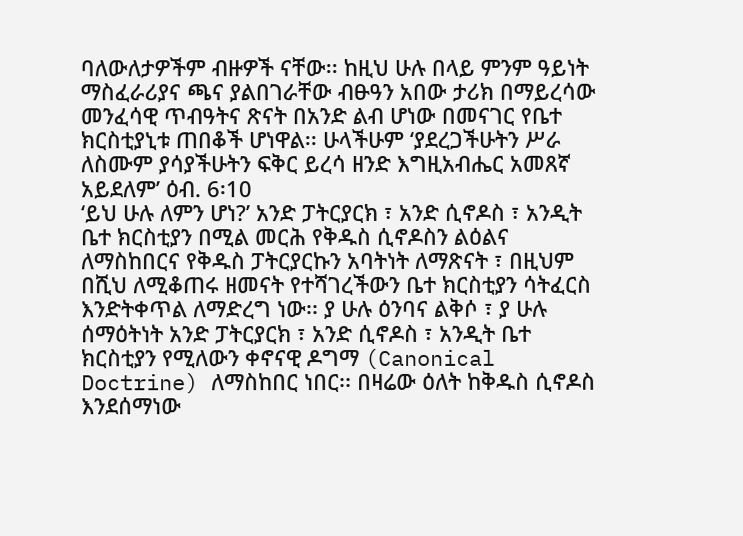ባለውለታዎችም ብዙዎች ናቸው፡፡ ከዚህ ሁሉ በላይ ምንም ዓይነት ማስፈራሪያና ጫና ያልበገራቸው ብፁዓን አበው ታሪክ በማይረሳው መንፈሳዊ ጥብዓትና ጽናት በአንድ ልብ ሆነው በመናገር የቤተ ክርስቲያኒቱ ጠበቆች ሆነዋል፡፡ ሁላችሁም ‘ያደረጋችሁትን ሥራ ለስሙም ያሳያችሁትን ፍቅር ይረሳ ዘንድ እግዚአብሔር አመጸኛ አይደለም’ ዕብ. 6፡10
‘ይህ ሁሉ ለምን ሆነ?’ አንድ ፓትርያርክ ፣ አንድ ሲኖዶስ ፣ አንዲት ቤተ ክርስቲያን በሚል መርሕ የቅዱስ ሲኖዶስን ልዕልና ለማስከበርና የቅዱስ ፓትርያርኩን አባትነት ለማጽናት ፣ በዚህም በሺህ ለሚቆጠሩ ዘመናት የተሻገረችውን ቤተ ክርስቲያን ሳትፈርስ እንድትቀጥል ለማድረግ ነው፡፡ ያ ሁሉ ዕንባና ልቅሶ ፣ ያ ሁሉ ሰማዕትነት አንድ ፓትርያርክ ፣ አንድ ሲኖዶስ ፣ አንዲት ቤተ ክርስቲያን የሚለውን ቀኖናዊ ዶግማ (Canonical Doctrine) ለማስከበር ነበር፡፡ በዛሬው ዕለት ከቅዱስ ሲኖዶስ እንደሰማነው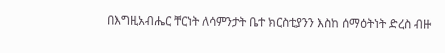በእግዚአብሔር ቸርነት ለሳምንታት ቤተ ክርስቲያንን እስከ ሰማዕትነት ድረስ ብዙ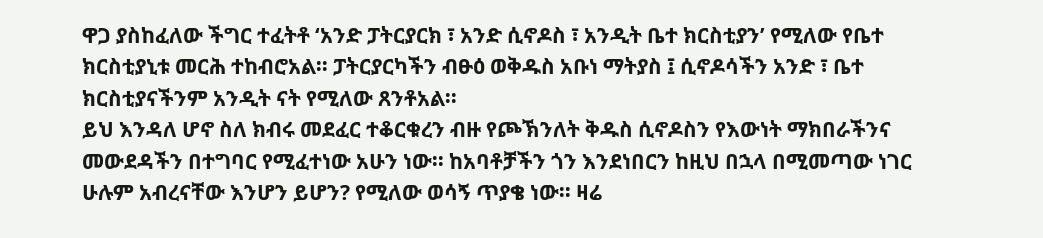ዋጋ ያስከፈለው ችግር ተፈትቶ ‘አንድ ፓትርያርክ ፣ አንድ ሲኖዶስ ፣ አንዲት ቤተ ክርስቲያን’ የሚለው የቤተ ክርስቲያኒቱ መርሕ ተከብሮአል፡፡ ፓትርያርካችን ብፁዕ ወቅዱስ አቡነ ማትያስ ፤ ሲኖዶሳችን አንድ ፣ ቤተ ክርስቲያናችንም አንዲት ናት የሚለው ጸንቶአል፡፡
ይህ እንዳለ ሆኖ ስለ ክብሩ መደፈር ተቆርቁረን ብዙ የጮኽንለት ቅዱስ ሲኖዶስን የእውነት ማክበራችንና መውደዳችን በተግባር የሚፈተነው አሁን ነው፡፡ ከአባቶቻችን ጎን እንደነበርን ከዚህ በኋላ በሚመጣው ነገር ሁሉም አብረናቸው እንሆን ይሆን? የሚለው ወሳኝ ጥያቄ ነው፡፡ ዛሬ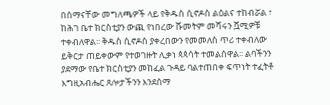በሰማናቸው መግለጫዎች ላይ የቅዱስ ሲኖዶስ ልዕልና ተከብሯል ፣ ከሕገ ቤተ ክርስቲያን ውጪ የነበረው ሹመትም መሻሩን ሿሚዎቹ ተቀብለዋል፡፡ ቅዱስ ሲኖዶስ ያቀረበውን የመመለስ ጥሪ ተቀብለው ይቅርታ ጠይቀውም የተወገዙት ሊቃነ ጳጳሳት ተመልሰዋል፡፡ ልባችንን ያደማው የቤተ ክርስቲያን መከፈል ጉዳይ ባልተጠበቀ ፍጥነት ተፈትቶ እግዚአብሔር ጸሎታችንን እንደሰማ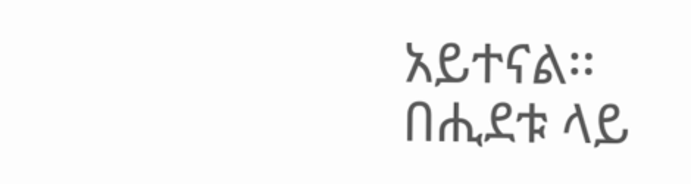አይተናል፡፡
በሒደቱ ላይ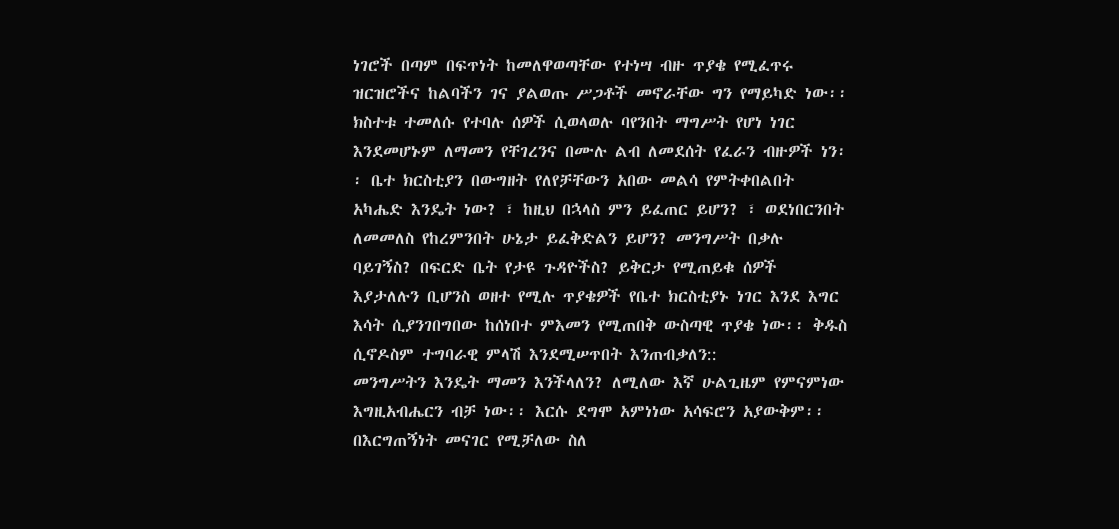ነገሮች በጣም በፍጥነት ከመለዋወጣቸው የተነሣ ብዙ ጥያቄ የሚፈጥሩ ዝርዝሮችና ከልባችን ገና ያልወጡ ሥጋቶች መኖራቸው ግን የማይካድ ነው፡፡ ክስተቱ ተመለሱ የተባሉ ሰዎች ሲወላወሉ ባየንበት ማግሥት የሆነ ነገር እንደመሆኑም ለማመን የቸገረንና በሙሉ ልብ ለመደሰት የፈራን ብዙዎች ነን፡፡ ቤተ ክርስቲያን በውግዘት የለየቻቸውን አበው መልሳ የምትቀበልበት አካሔድ እንዴት ነው? ፣ ከዚህ በኋላስ ምን ይፈጠር ይሆን? ፣ ወደነበርንበት ለመመለስ የከረምንበት ሁኔታ ይፈቅድልን ይሆን? መንግሥት በቃሉ ባይገኝስ? በፍርድ ቤት የታዩ ጉዳዮችስ? ይቅርታ የሚጠይቁ ሰዎች እያታለሉን ቢሆንስ ወዘተ የሚሉ ጥያቄዎች የቤተ ክርስቲያኑ ነገር እንደ እግር እሳት ሲያንገበግበው ከሰነበተ ምእመን የሚጠበቅ ውስጣዊ ጥያቄ ነው፡፡ ቅዱስ ሲኖዶስም ተግባራዊ ምላሽ እንደሚሠጥበት እንጠብቃለን::
መንግሥትን እንዴት ማመን እንችላለን? ለሚለው እኛ ሁልጊዜም የምናምነው እግዚአብሔርን ብቻ ነው፡፡ እርሱ ደግሞ አምነነው አሳፍሮን አያውቅም፡፡ በእርግጠኝነት መናገር የሚቻለው ስለ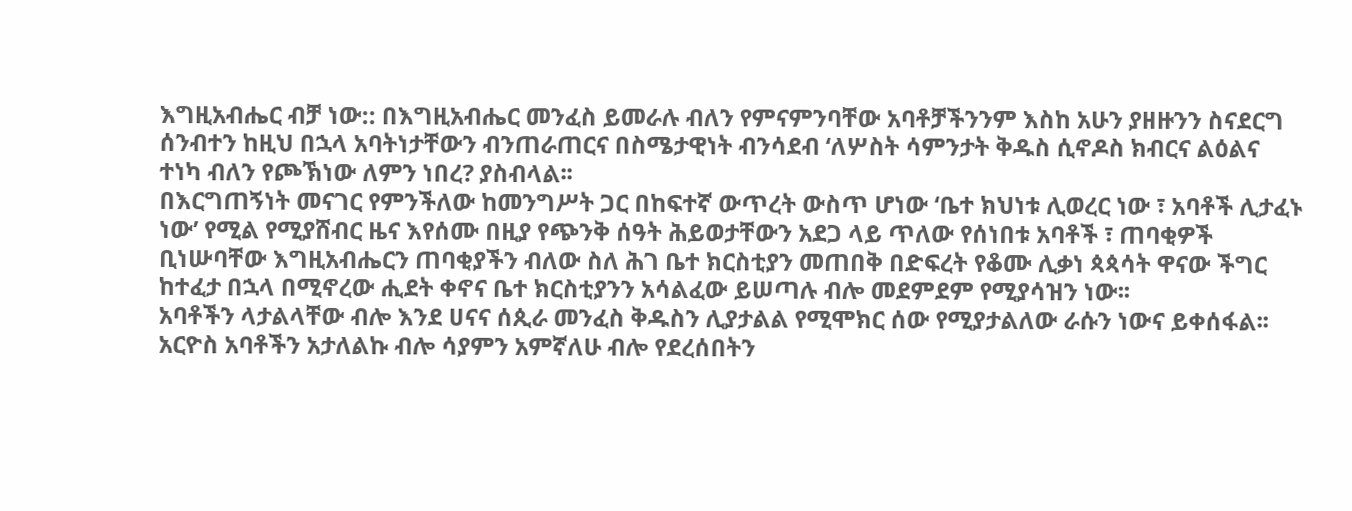እግዚአብሔር ብቻ ነው:: በእግዚአብሔር መንፈስ ይመራሉ ብለን የምናምንባቸው አባቶቻችንንም እስከ አሁን ያዘዙንን ስናደርግ ሰንብተን ከዚህ በኋላ አባትነታቸውን ብንጠራጠርና በስሜታዊነት ብንሳደብ ‘ለሦስት ሳምንታት ቅዱስ ሲኖዶስ ክብርና ልዕልና ተነካ ብለን የጮኽነው ለምን ነበረ? ያስብላል፡፡
በእርግጠኝነት መናገር የምንችለው ከመንግሥት ጋር በከፍተኛ ውጥረት ውስጥ ሆነው ‘ቤተ ክህነቱ ሊወረር ነው ፣ አባቶች ሊታፈኑ ነው’ የሚል የሚያሸብር ዜና እየሰሙ በዚያ የጭንቅ ሰዓት ሕይወታቸውን አደጋ ላይ ጥለው የሰነበቱ አባቶች ፣ ጠባቂዎች ቢነሡባቸው እግዚአብሔርን ጠባቂያችን ብለው ስለ ሕገ ቤተ ክርስቲያን መጠበቅ በድፍረት የቆሙ ሊቃነ ጳጳሳት ዋናው ችግር ከተፈታ በኋላ በሚኖረው ሒደት ቀኖና ቤተ ክርስቲያንን አሳልፈው ይሠጣሉ ብሎ መደምደም የሚያሳዝን ነው፡፡
አባቶችን ላታልላቸው ብሎ እንደ ሀናና ሰጲራ መንፈስ ቅዱስን ሊያታልል የሚሞክር ሰው የሚያታልለው ራሱን ነውና ይቀሰፋል፡፡ አርዮስ አባቶችን አታለልኩ ብሎ ሳያምን አምኛለሁ ብሎ የደረሰበትን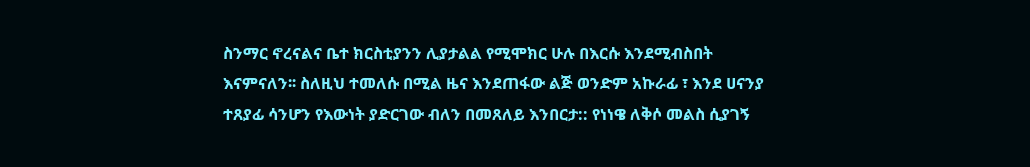ስንማር ኖረናልና ቤተ ክርስቲያንን ሊያታልል የሚሞክር ሁሉ በእርሱ እንደሚብስበት እናምናለን፡፡ ስለዚህ ተመለሱ በሚል ዜና እንደጠፋው ልጅ ወንድም አኩራፊ ፣ እንደ ሀናንያ ተጸያፊ ሳንሆን የእውነት ያድርገው ብለን በመጸለይ እንበርታ:: የነነዌ ለቅሶ መልስ ሲያገኝ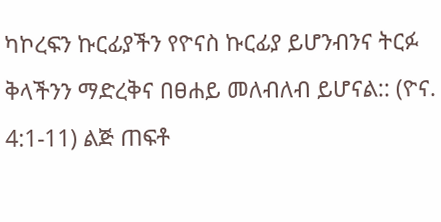ካኮረፍን ኩርፊያችን የዮናስ ኩርፊያ ይሆንብንና ትርፉ ቅላችንን ማድረቅና በፀሐይ መለብለብ ይሆናል:: (ዮና. 4:1-11) ልጅ ጠፍቶ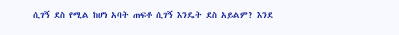ሲገኝ ደስ የሚል ከሆነ አባት ጠፍቶ ሲገኝ እንዴት ደስ አይልም? እንደ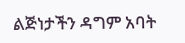ልጅነታችን ዳግም አባት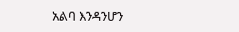አልባ እንዳንሆን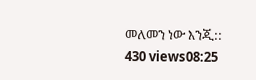መለመን ነው እንጂ::
430 views08:25